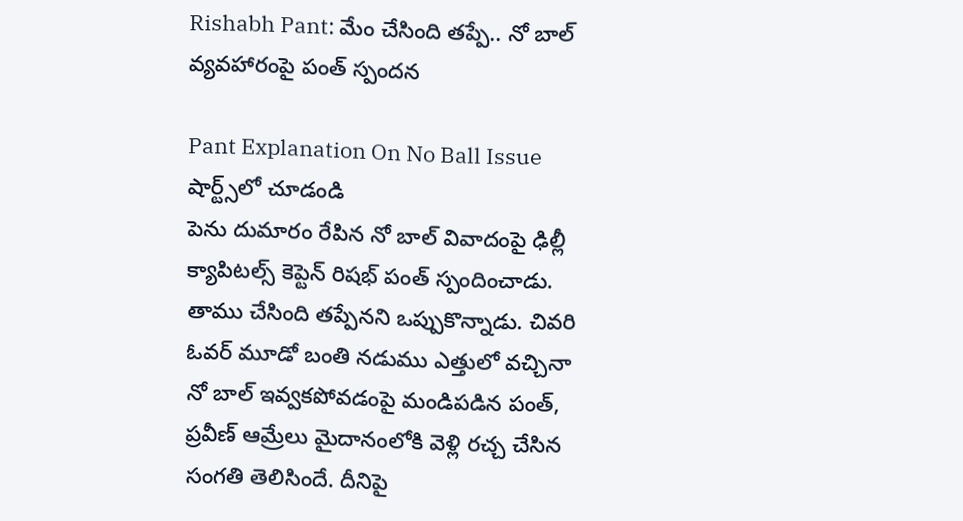Rishabh Pant: మేం చేసింది తప్పే.. నో బాల్ వ్యవహారంపై పంత్ స్పందన

Pant Explanation On No Ball Issue
షార్ట్స్‌లో చూడండి
పెను దుమారం రేపిన నో బాల్ వివాదంపై ఢిల్లీ క్యాపిటల్స్ కెప్టెన్ రిషభ్ పంత్ స్పందించాడు. తాము చేసింది తప్పేనని ఒప్పుకొన్నాడు. చివరి ఓవర్ మూడో బంతి నడుము ఎత్తులో వచ్చినా నో బాల్ ఇవ్వకపోవడంపై మండిపడిన పంత్, ప్రవీణ్ ఆమ్రేలు మైదానంలోకి వెళ్లి రచ్చ చేసిన సంగతి తెలిసిందే. దీనిపై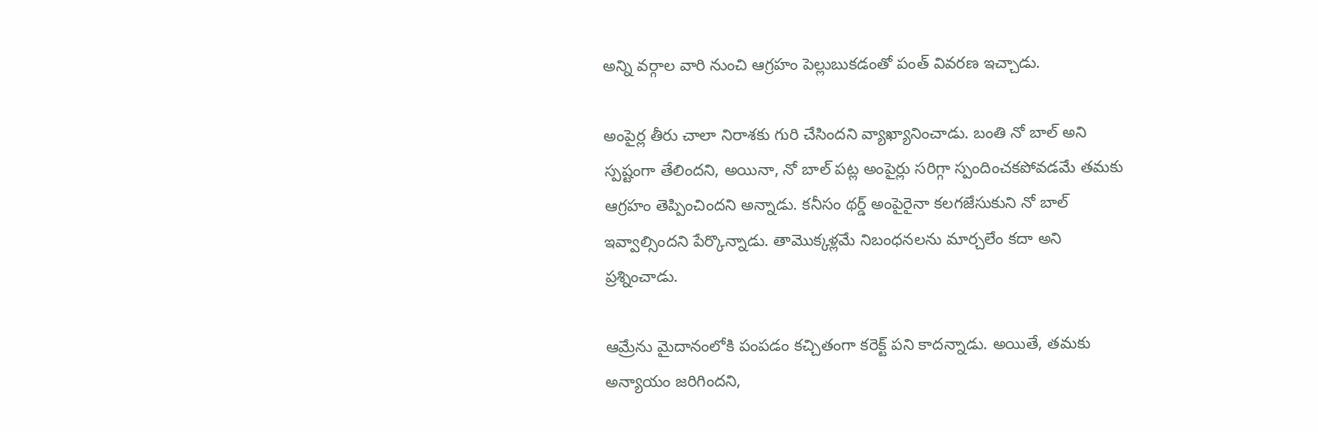అన్ని వర్గాల వారి నుంచి ఆగ్రహం పెల్లుబుకడంతో పంత్ వివరణ ఇచ్చాడు.

అంపైర్ల తీరు చాలా నిరాశకు గురి చేసిందని వ్యాఖ్యానించాడు. బంతి నో బాల్ అని స్పష్టంగా తేలిందని, అయినా, నో బాల్ పట్ల అంపైర్లు సరిగ్గా స్పందించకపోవడమే తమకు ఆగ్రహం తెప్పించిందని అన్నాడు. కనీసం థర్డ్ అంపైరైనా కలగజేసుకుని నో బాల్ ఇవ్వాల్సిందని పేర్కొన్నాడు. తామొక్కళ్లమే నిబంధనలను మార్చలేం కదా అని ప్రశ్నించాడు.

ఆమ్రేను మైదానంలోకి పంపడం కచ్చితంగా కరెక్ట్ పని కాదన్నాడు. అయితే, తమకు అన్యాయం జరిగిందని,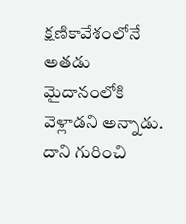క్షణికావేశంలోనే అతడు మైదానంలోకి వెళ్లాడని అన్నాడు. దాని గురించి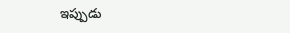ఇప్పుడు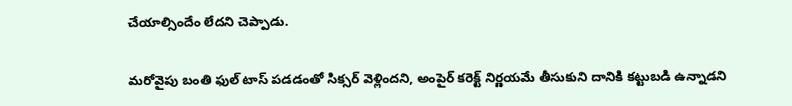చేయాల్సిందేం లేదని చెప్పాడు.

మరోవైపు బంతి ఫుల్ టాస్ పడడంతో సిక్సర్ వెళ్లిందని, అంపైర్ కరెక్ట్ నిర్ణయమే తీసుకుని దానికి కట్టుబడి ఉన్నాడని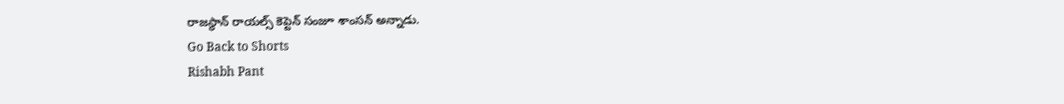రాజస్థాన్ రాయల్స్ కెప్టెన్ సంజూ శాంసన్ అన్నాడు.
Go Back to Shorts
Rishabh Pant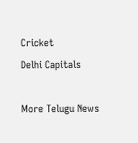Cricket
Delhi Capitals

More Telugu News